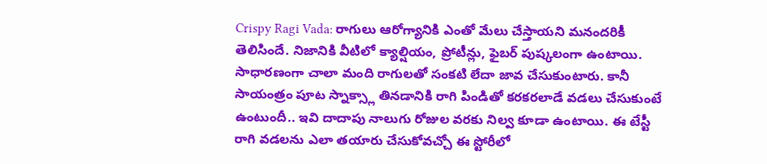Crispy Ragi Vada: రాగులు ఆరోగ్యానికి ఎంతో మేలు చేస్తాయని మనందరికీ తెలిసిందే. నిజానికి వీటిలో క్యాల్షియం, ప్రోటీన్లు, ఫైబర్ పుష్కలంగా ఉంటాయి. సాధారణంగా చాలా మంది రాగులతో సంకటి లేదా జావ చేసుకుంటారు. కానీ సాయంత్రం పూట స్నాక్స్లా తినడానికి రాగి పిండితో కరకరలాడే వడలు చేసుకుంటే ఉంటుందీ.. ఇవి దాదాపు నాలుగు రోజుల వరకు నిల్వ కూడా ఉంటాయి. ఈ టేస్టీ రాగి వడలను ఎలా తయారు చేసుకోవచ్చో ఈ స్టోరీలో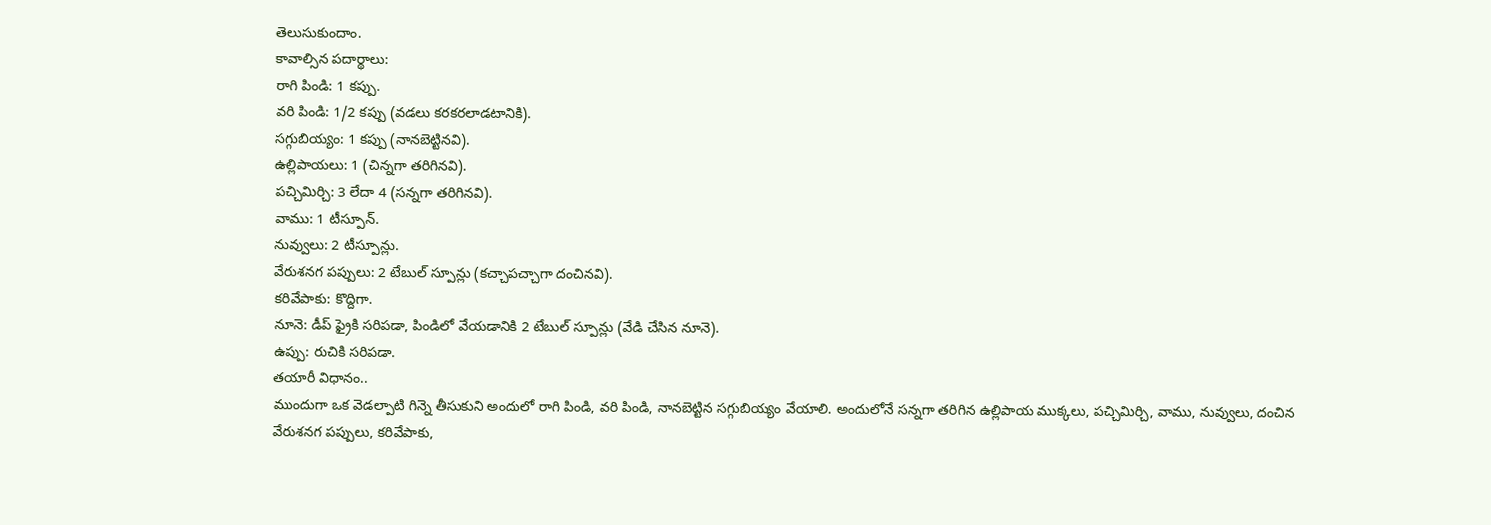తెలుసుకుందాం.
కావాల్సిన పదార్థాలు:
రాగి పిండి: 1 కప్పు.
వరి పిండి: 1/2 కప్పు (వడలు కరకరలాడటానికి).
సగ్గుబియ్యం: 1 కప్పు (నానబెట్టినవి).
ఉల్లిపాయలు: 1 (చిన్నగా తరిగినవి).
పచ్చిమిర్చి: 3 లేదా 4 (సన్నగా తరిగినవి).
వాము: 1 టీస్పూన్.
నువ్వులు: 2 టీస్పూన్లు.
వేరుశనగ పప్పులు: 2 టేబుల్ స్పూన్లు (కచ్చాపచ్చాగా దంచినవి).
కరివేపాకు: కొద్దిగా.
నూనె: డీప్ ఫ్రైకి సరిపడా, పిండిలో వేయడానికి 2 టేబుల్ స్పూన్లు (వేడి చేసిన నూనె).
ఉప్పు: రుచికి సరిపడా.
తయారీ విధానం..
ముందుగా ఒక వెడల్పాటి గిన్నె తీసుకుని అందులో రాగి పిండి, వరి పిండి, నానబెట్టిన సగ్గుబియ్యం వేయాలి. అందులోనే సన్నగా తరిగిన ఉల్లిపాయ ముక్కలు, పచ్చిమిర్చి, వాము, నువ్వులు, దంచిన వేరుశనగ పప్పులు, కరివేపాకు,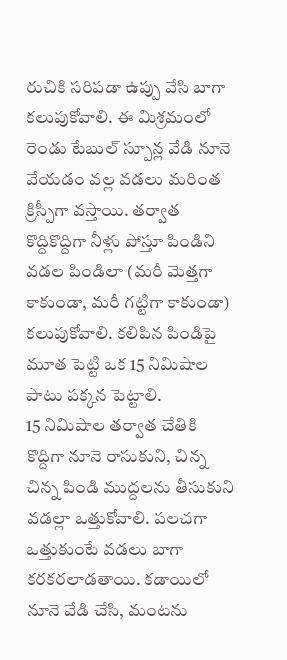రుచికి సరిపడా ఉప్పు వేసి బాగా కలుపుకోవాలి. ఈ మిశ్రమంలో రెండు టేబుల్ స్పూన్ల వేడి నూనె వేయడం వల్ల వడలు మరింత క్రిస్పీగా వస్తాయి. తర్వాత కొద్దికొద్దిగా నీళ్లు పోస్తూ పిండిని వడల పిండిలా (మరీ మెత్తగా కాకుండా, మరీ గట్టిగా కాకుండా) కలుపుకోవాలి. కలిపిన పిండిపై మూత పెట్టి ఒక 15 నిమిషాల పాటు పక్కన పెట్టాలి.
15 నిమిషాల తర్వాత చేతికి కొద్దిగా నూనె రాసుకుని, చిన్న చిన్న పిండి ముద్దలను తీసుకుని వడల్లా ఒత్తుకోవాలి. పలచగా ఒత్తుకుంటే వడలు బాగా కరకరలాడతాయి. కడాయిలో నూనె వేడి చేసి, మంటను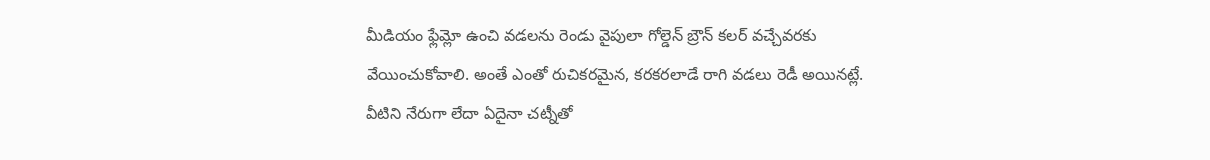మీడియం ఫ్లేమ్లో ఉంచి వడలను రెండు వైపులా గోల్డెన్ బ్రౌన్ కలర్ వచ్చేవరకు వేయించుకోవాలి. అంతే ఎంతో రుచికరమైన, కరకరలాడే రాగి వడలు రెడీ అయినట్లే. వీటిని నేరుగా లేదా ఏదైనా చట్నీతో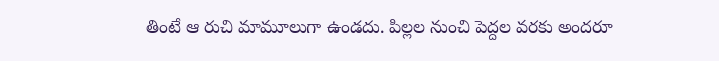తింటే ఆ రుచి మామూలుగా ఉండదు. పిల్లల నుంచి పెద్దల వరకు అందరూ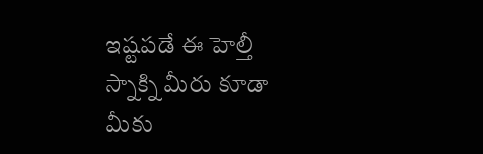ఇష్టపడే ఈ హెల్తీ స్నాక్ని మీరు కూడా మీకు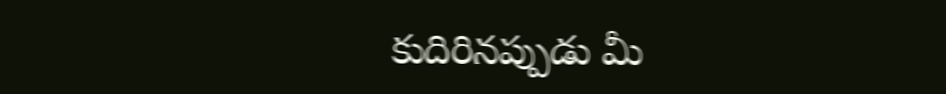కుదిరినప్పుడు మీ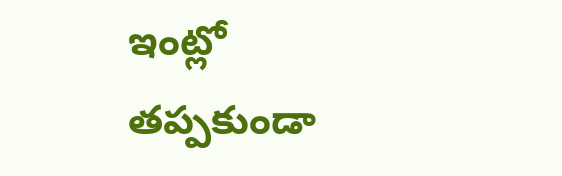ఇంట్లో తప్పకుండా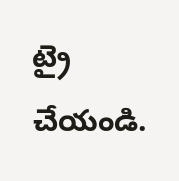ట్రై చేయండి.